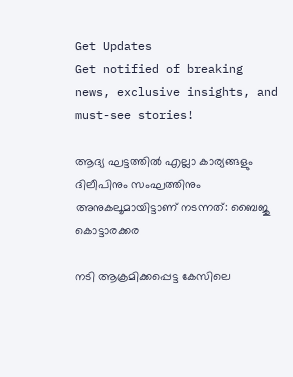Get Updates
Get notified of breaking news, exclusive insights, and must-see stories!

ആദ്യ ഘട്ടത്തില്‍ എല്ലാ കാര്യങ്ങളും ദിലീപിനും സംഘത്തിനും അനുകലൂമായിട്ടാണ് നടന്നത്: ബൈജു കൊട്ടാരക്കര

നടി ആക്രമിക്കപ്പെട്ട കേസിലെ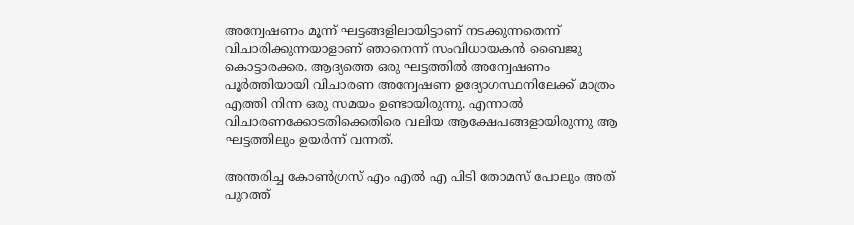അന്വേഷണം മൂന്ന് ഘട്ടങ്ങളിലായിട്ടാണ് നടക്കുന്നതെന്ന് വിചാരിക്കുന്നയാളാണ് ഞാനെന്ന് സംവിധായകന്‍ ബൈജു കൊട്ടാരക്കര. ആദ്യത്തെ ഒരു ഘട്ടത്തില്‍ അന്വേഷണം പൂർത്തിയായി വിചാരണ അന്വേഷണ ഉദ്യോഗസ്ഥനിലേക്ക് മാത്രം എത്തി നിന്ന ഒരു സമയം ഉണ്ടായിരുന്നു. എന്നാല്‍ വിചാരണക്കോടതിക്കെതിരെ വലിയ ആക്ഷേപങ്ങളായിരുന്നു ആ ഘട്ടത്തിലും ഉയർന്ന് വന്നത്.

അന്തരിച്ച കോണ്‍ഗ്രസ് എം എല്‍ എ പിടി തോമസ് പോലും അത് പുറത്ത്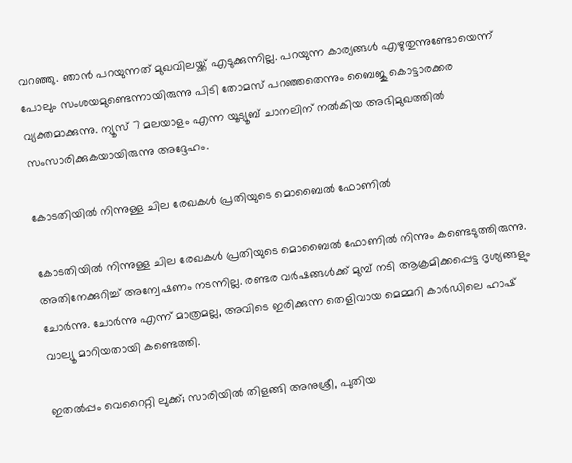വറഞ്ഞു. ഞാന്‍ പറയുന്നത് മുഖവിലയ്ക്ക് എടുക്കുന്നില്ല. പറയുന്ന കാര്യങ്ങള്‍ എഴുതുന്നുണ്ടോയെന്ന് പോലും സംശയമുണ്ടെന്നായിരുന്നു പിടി തോമസ് പറഞ്ഞതെന്നും ബൈജു കൊട്ടാരക്കര വ്യക്തമാക്കുന്നു. ന്യൂസ് 7 മലയാളം എന്ന യൂട്യൂബ് ചാനലിന് നല്‍കിയ അഭിമുഖത്തില്‍ സംസാരിക്കുകയായിരുന്നു അദ്ദേഹം.

കോടതിയില്‍ നിന്നുള്ള ചില രേഖകള്‍ പ്രതിയുടെ മൊബൈല്‍ ഫോണില്‍

കോടതിയില്‍ നിന്നുള്ള ചില രേഖകള്‍ പ്രതിയുടെ മൊബൈല്‍ ഫോണില്‍ നിന്നും കണ്ടെടുത്തിരുന്നു. അതിനേക്കുറിച്ച് അന്വേഷണം നടന്നില്ല. രണ്ടര വർഷങ്ങള്‍ക്ക് മുമ്പ് നടി ആക്രമിക്കപ്പെട്ട ദൃശ്യങ്ങളും ചോർന്നു. ചോർന്നു എന്ന് മാത്രമല്ല, അവിടെ ഇരിക്കുന്ന തെളിവായ മെമ്മറി കാർഡിലെ ഹാഷ് വാല്യൂ മാറിയതായി കണ്ടെത്തി.

ഇതല്‍പ്പം വെറൈറ്റി ലുക്ക്; സാരിയില്‍ തിളങ്ങി അനുശ്രീ, പുതിയ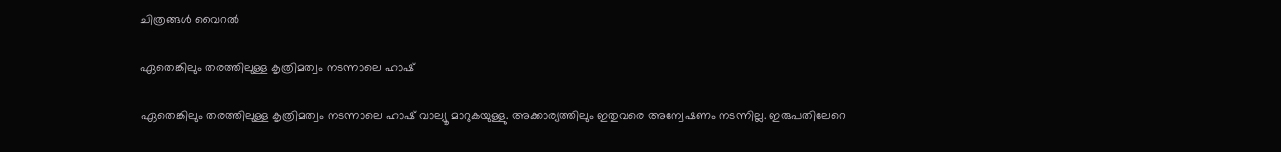ചിത്രങ്ങള്‍ വൈറല്‍

ഏതെങ്കിലും തരത്തിലുള്ള കൃത്രിമത്വം നടന്നാലെ ഹാഷ്

ഏതെങ്കിലും തരത്തിലുള്ള കൃത്രിമത്വം നടന്നാലെ ഹാഷ് വാല്യൂ മാറുകയുള്ളു. അക്കാര്യത്തിലും ഇതുവരെ അന്വേഷണം നടന്നില്ല. ഇരുപതിലേറെ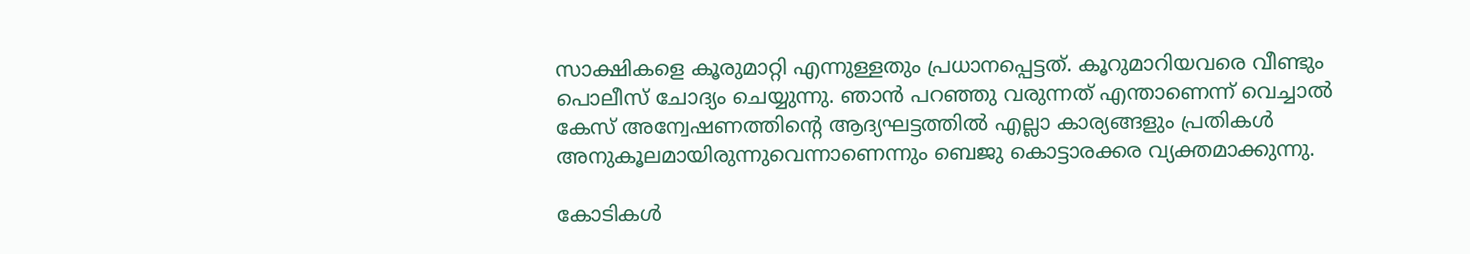സാക്ഷികളെ കൂരുമാറ്റി എന്നുള്ളതും പ്രധാനപ്പെട്ടത്. കൂറുമാറിയവരെ വീണ്ടും പൊലീസ് ചോദ്യം ചെയ്യുന്നു. ഞാന്‍ പറഞ്ഞു വരുന്നത് എന്താണെന്ന് വെച്ചാല്‍ കേസ് അന്വേഷണത്തിന്റെ ആദ്യഘട്ടത്തില്‍ എല്ലാ കാര്യങ്ങളും പ്രതികള്‍ അനുകൂലമായിരുന്നുവെന്നാണെന്നും ബെജു കൊട്ടാരക്കര വ്യക്തമാക്കുന്നു.

കോടികള്‍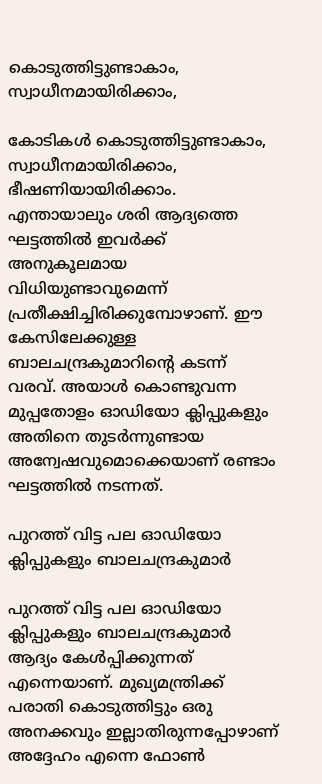കൊടുത്തിട്ടുണ്ടാകാം, സ്വാധീനമായിരിക്കാം,

കോടികള്‍ കൊടുത്തിട്ടുണ്ടാകാം, സ്വാധീനമായിരിക്കാം, ഭീഷണിയായിരിക്കാം. എന്തായാലും ശരി ആദ്യത്തെ ഘട്ടത്തില്‍ ഇവർക്ക് അനുകൂലമായ വിധിയുണ്ടാവുമെന്ന് പ്രതീക്ഷിച്ചിരിക്കുമ്പോഴാണ്. ഈ കേസിലേക്കുള്ള ബാലചന്ദ്രകുമാറിന്റെ കടന്ന് വരവ്. അയാള്‍ കൊണ്ടുവന്ന മുപ്പതോളം ഓഡിയോ ക്ലിപ്പുകളും അതിനെ തുടർന്നുണ്ടായ അന്വേഷവുമൊക്കെയാണ് രണ്ടാം ഘട്ടത്തില്‍ നടന്നത്.

പുറത്ത് വിട്ട പല ഓഡിയോ ക്ലിപ്പുകളും ബാലചന്ദ്രകുമാർ

പുറത്ത് വിട്ട പല ഓഡിയോ ക്ലിപ്പുകളും ബാലചന്ദ്രകുമാർ ആദ്യം കേള്‍പ്പിക്കുന്നത് എന്നെയാണ്. മുഖ്യമന്ത്രിക്ക് പരാതി കൊടുത്തിട്ടും ഒരു അനക്കവും ഇല്ലാതിരുന്നപ്പോഴാണ് അദ്ദേഹം എന്നെ ഫോണ്‍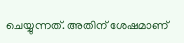ചെയ്യുന്നത്. അതിന് ശേഷമാണ്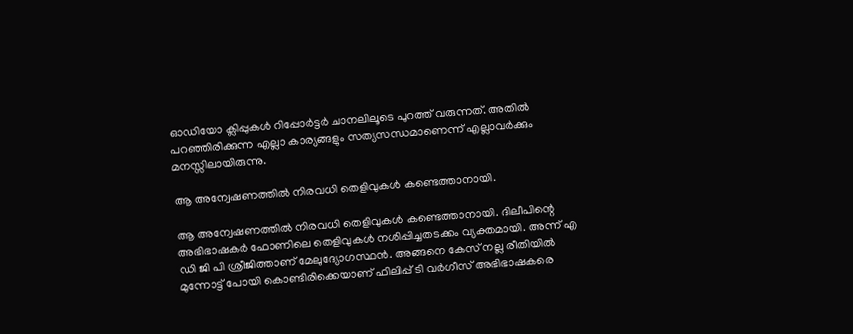ഓഡിയോ ക്ലിപ്പുകള്‍ റിപ്പോർട്ടർ ചാനലിലൂടെ പുറത്ത് വരുന്നത്. അതില്‍ പറഞ്ഞിരിക്കുന്ന എല്ലാ കാര്യങ്ങളും സത്യസന്ധമാണെന്ന് എല്ലാവർക്കും മനസ്സിലായിരുന്നു.

ആ അന്വേഷണത്തില്‍ നിരവധി തെളിവുകള്‍ കണ്ടെത്താനായി.

ആ അന്വേഷണത്തില്‍ നിരവധി തെളിവുകള്‍ കണ്ടെത്താനായി. ദിലീപിന്റെ അഭിഭാഷകർ ഫോണിലെ തെളിവുകള്‍ നശിപ്പിച്ചതടക്കം വ്യക്തമായി. അന്ന് എ ഡി ജി പി ശ്രീജിത്താണ് മേലുദ്യോഗസ്ഥന്‍. അങ്ങനെ കേസ് നല്ല രീതിയില്‍ മുന്നോട്ട് പോയി കൊണ്ടിരിക്കെയാണ് ഫിലിപ്പ് ടി വർഗീസ് അഭിഭാഷകരെ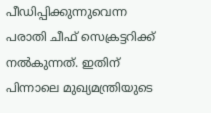പീഡിപ്പിക്കുന്നുവെന്ന പരാതി ചീഫ് സെക്രട്ടറിക്ക് നല്‍കുന്നത്. ഇതിന് പിന്നാലെ മുഖ്യമന്ത്രിയുടെ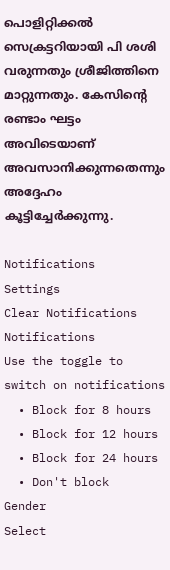പൊളിറ്റിക്കല്‍ സെക്രട്ടറിയായി പി ശശി വരുന്നതും ശ്രീജിത്തിനെ മാറ്റുന്നതും. കേസിന്റെ രണ്ടാം ഘട്ടം അവിടെയാണ് അവസാനിക്കുന്നതെന്നും അദ്ദേഹം കൂട്ടിച്ചേർക്കുന്നു.

Notifications
Settings
Clear Notifications
Notifications
Use the toggle to switch on notifications
  • Block for 8 hours
  • Block for 12 hours
  • Block for 24 hours
  • Don't block
Gender
Select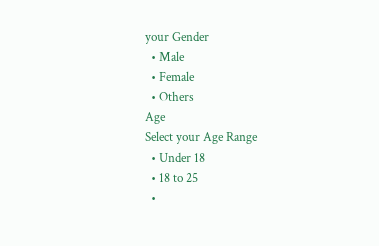your Gender
  • Male
  • Female
  • Others
Age
Select your Age Range
  • Under 18
  • 18 to 25
  •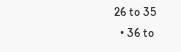26 to 35
  • 36 to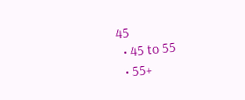45
  • 45 to 55
  • 55+